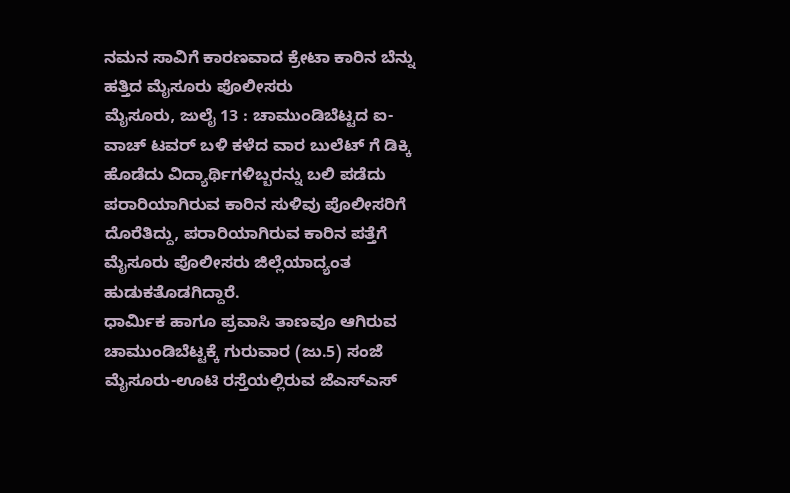ನಮನ ಸಾವಿಗೆ ಕಾರಣವಾದ ಕ್ರೇಟಾ ಕಾರಿನ ಬೆನ್ನು ಹತ್ತಿದ ಮೈಸೂರು ಪೊಲೀಸರು
ಮೈಸೂರು, ಜುಲೈ 13 : ಚಾಮುಂಡಿಬೆಟ್ಟದ ಐ-ವಾಚ್ ಟವರ್ ಬಳಿ ಕಳೆದ ವಾರ ಬುಲೆಟ್ ಗೆ ಡಿಕ್ಕಿ ಹೊಡೆದು ವಿದ್ಯಾರ್ಥಿಗಳಿಬ್ಬರನ್ನು ಬಲಿ ಪಡೆದು ಪರಾರಿಯಾಗಿರುವ ಕಾರಿನ ಸುಳಿವು ಪೊಲೀಸರಿಗೆ ದೊರೆತಿದ್ದು, ಪರಾರಿಯಾಗಿರುವ ಕಾರಿನ ಪತ್ತೆಗೆ ಮೈಸೂರು ಪೊಲೀಸರು ಜಿಲ್ಲೆಯಾದ್ಯಂತ ಹುಡುಕತೊಡಗಿದ್ದಾರೆ.
ಧಾರ್ಮಿಕ ಹಾಗೂ ಪ್ರವಾಸಿ ತಾಣವೂ ಆಗಿರುವ ಚಾಮುಂಡಿಬೆಟ್ಟಕ್ಕೆ ಗುರುವಾರ (ಜು.5) ಸಂಜೆ ಮೈಸೂರು-ಊಟಿ ರಸ್ತೆಯಲ್ಲಿರುವ ಜೆಎಸ್ಎಸ್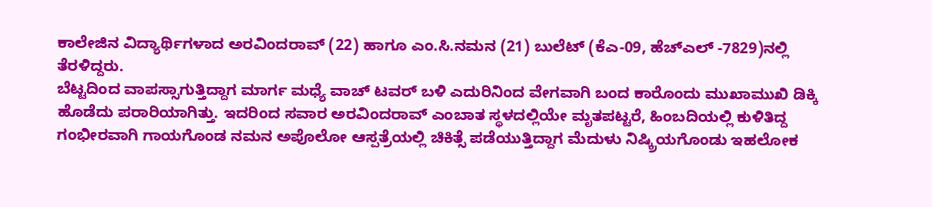ಕಾಲೇಜಿನ ವಿದ್ಯಾರ್ಥಿಗಳಾದ ಅರವಿಂದರಾವ್ (22) ಹಾಗೂ ಎಂ.ಸಿ.ನಮನ (21) ಬುಲೆಟ್ (ಕೆಎ-09, ಹೆಚ್ಎಲ್ -7829)ನಲ್ಲಿ ತೆರಳಿದ್ದರು.
ಬೆಟ್ಟದಿಂದ ವಾಪಸ್ಸಾಗುತ್ತಿದ್ದಾಗ ಮಾರ್ಗ ಮಧ್ಯೆ ವಾಚ್ ಟವರ್ ಬಳಿ ಎದುರಿನಿಂದ ವೇಗವಾಗಿ ಬಂದ ಕಾರೊಂದು ಮುಖಾಮುಖಿ ಡಿಕ್ಕಿ ಹೊಡೆದು ಪರಾರಿಯಾಗಿತ್ತು. ಇದರಿಂದ ಸವಾರ ಅರವಿಂದರಾವ್ ಎಂಬಾತ ಸ್ಥಳದಲ್ಲಿಯೇ ಮೃತಪಟ್ಟರೆ, ಹಿಂಬದಿಯಲ್ಲಿ ಕುಳಿತಿದ್ದ ಗಂಭೀರವಾಗಿ ಗಾಯಗೊಂಡ ನಮನ ಅಪೊಲೋ ಆಸ್ಪತ್ರೆಯಲ್ಲಿ ಚಿಕಿತ್ಸೆ ಪಡೆಯುತ್ತಿದ್ದಾಗ ಮೆದುಳು ನಿಷ್ಕ್ರಿಯಗೊಂಡು ಇಹಲೋಕ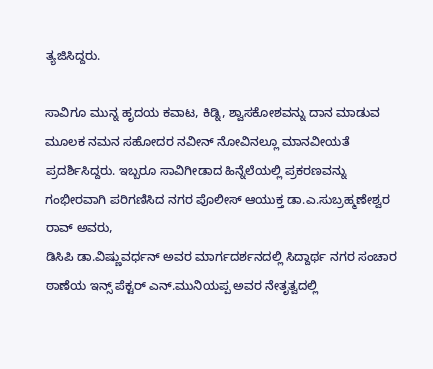ತ್ಯಜಿಸಿದ್ದರು.

ಸಾವಿಗೂ ಮುನ್ನ ಹೃದಯ ಕವಾಟ, ಕಿಡ್ನಿ, ಶ್ವಾಸಕೋಶವನ್ನು ದಾನ ಮಾಡುವ ಮೂಲಕ ನಮನ ಸಹೋದರ ನವೀನ್ ನೋವಿನಲ್ಲೂ ಮಾನವೀಯತೆ ಪ್ರದರ್ಶಿಸಿದ್ದರು. ಇಬ್ಬರೂ ಸಾವಿಗೀಡಾದ ಹಿನ್ನೆಲೆಯಲ್ಲಿ ಪ್ರಕರಣವನ್ನು ಗಂಭೀರವಾಗಿ ಪರಿಗಣಿಸಿದ ನಗರ ಪೊಲೀಸ್ ಆಯುಕ್ತ ಡಾ.ಎ.ಸುಬ್ರಹ್ಮಣೇಶ್ವರ ರಾವ್ ಅವರು,
ಡಿಸಿಪಿ ಡಾ.ವಿಷ್ಣುವರ್ಧನ್ ಅವರ ಮಾರ್ಗದರ್ಶನದಲ್ಲಿ ಸಿದ್ದಾರ್ಥ ನಗರ ಸಂಚಾರ ಠಾಣೆಯ ಇನ್ಸ್ ಪೆಕ್ಟರ್ ಎನ್.ಮುನಿಯಪ್ಪ ಅವರ ನೇತೃತ್ವದಲ್ಲಿ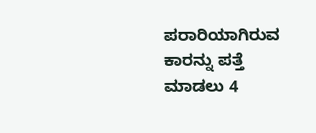ಪರಾರಿಯಾಗಿರುವ ಕಾರನ್ನು ಪತ್ತೆ ಮಾಡಲು 4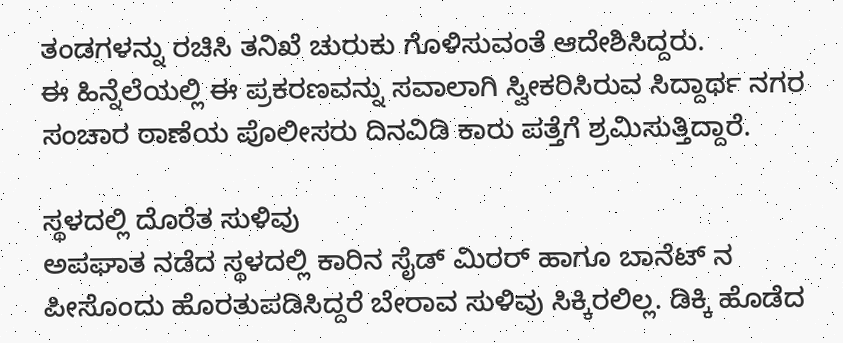ತಂಡಗಳನ್ನು ರಚಿಸಿ ತನಿಖೆ ಚುರುಕು ಗೊಳಿಸುವಂತೆ ಆದೇಶಿಸಿದ್ದರು.
ಈ ಹಿನ್ನೆಲೆಯಲ್ಲಿ ಈ ಪ್ರಕರಣವನ್ನು ಸವಾಲಾಗಿ ಸ್ವೀಕರಿಸಿರುವ ಸಿದ್ದಾರ್ಥ ನಗರ ಸಂಚಾರ ಠಾಣೆಯ ಪೊಲೀಸರು ದಿನವಿಡಿ ಕಾರು ಪತ್ತೆಗೆ ಶ್ರಮಿಸುತ್ತಿದ್ದಾರೆ.

ಸ್ಥಳದಲ್ಲಿ ದೊರೆತ ಸುಳಿವು
ಅಪಘಾತ ನಡೆದ ಸ್ಥಳದಲ್ಲಿ ಕಾರಿನ ಸೈಡ್ ಮಿರರ್ ಹಾಗೂ ಬಾನೆಟ್ ನ ಪೀಸೊಂದು ಹೊರತುಪಡಿಸಿದ್ದರೆ ಬೇರಾವ ಸುಳಿವು ಸಿಕ್ಕಿರಲಿಲ್ಲ. ಡಿಕ್ಕಿ ಹೊಡೆದ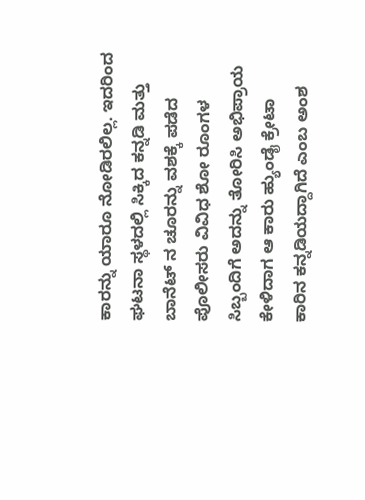ಕಾರನ್ನು ಯಾರೂ ನೋಡಿರಲಿಲ್ಲ. ಇದರಿಂದ ಘಟನಾ ಸ್ಥಳದಲ್ಲಿ ಸಿಕ್ಕಿದ ಕನ್ನಡಿ ಮತ್ತು ಬಾನೆಟ್ ನ ಚೂರನ್ನು ವಶಕ್ಕೆ ಪಡೆದ ಪೊಲೀಸರು ವಿವಿಧ ಶೋ ರೂಂಗಳ ಸಿಬ್ಬಂದಿಗೆ ಅದನ್ನು ತೋರಿಸಿ ಅಭಿಪ್ರಾಯ ಕೇಳಿದಾಗ ಆ ಕಾರು ಹ್ಯುಂಡೈ ಕ್ರೇಟಾ ಕಾರಿನ ಕನ್ನಡಿಯದ್ದಾಗಿದೆ ಎಂಬ ಅಂಶ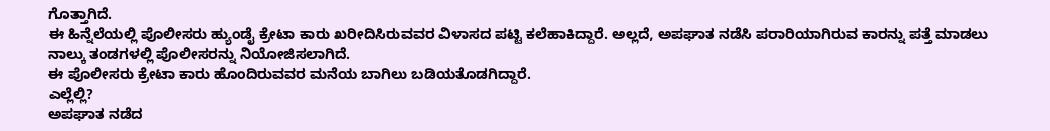ಗೊತ್ತಾಗಿದೆ.
ಈ ಹಿನ್ನೆಲೆಯಲ್ಲಿ ಪೊಲೀಸರು ಹ್ಯುಂಡೈ ಕ್ರೇಟಾ ಕಾರು ಖರೀದಿಸಿರುವವರ ವಿಳಾಸದ ಪಟ್ಟಿ ಕಲೆಹಾಕಿದ್ದಾರೆ. ಅಲ್ಲದೆ, ಅಪಘಾತ ನಡೆಸಿ ಪರಾರಿಯಾಗಿರುವ ಕಾರನ್ನು ಪತ್ತೆ ಮಾಡಲು ನಾಲ್ಕು ತಂಡಗಳಲ್ಲಿ ಪೊಲೀಸರನ್ನು ನಿಯೋಜಿಸಲಾಗಿದೆ.
ಈ ಪೊಲೀಸರು ಕ್ರೇಟಾ ಕಾರು ಹೊಂದಿರುವವರ ಮನೆಯ ಬಾಗಿಲು ಬಡಿಯತೊಡಗಿದ್ದಾರೆ.
ಎಲ್ಲೆಲ್ಲಿ?
ಅಪಘಾತ ನಡೆದ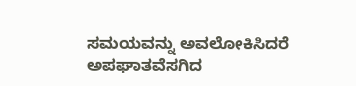ಸಮಯವನ್ನು ಅವಲೋಕಿಸಿದರೆ ಅಪಘಾತವೆಸಗಿದ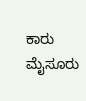ಕಾರು ಮೈಸೂರು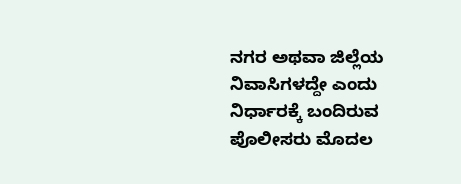ನಗರ ಅಥವಾ ಜಿಲ್ಲೆಯ ನಿವಾಸಿಗಳದ್ದೇ ಎಂದು ನಿರ್ಧಾರಕ್ಕೆ ಬಂದಿರುವ ಪೊಲೀಸರು ಮೊದಲ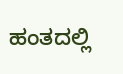ಹಂತದಲ್ಲಿ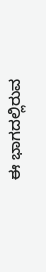ಈ ಭಾಗದಲ್ಲಿರುವ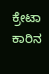ಕ್ರೇಟಾ ಕಾರಿನ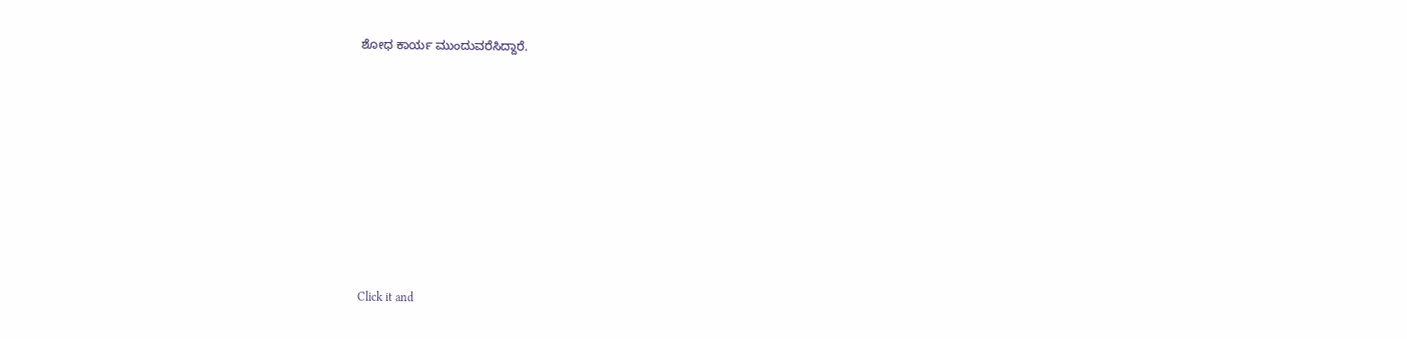ಶೋಧ ಕಾರ್ಯ ಮುಂದುವರೆಸಿದ್ದಾರೆ.












Click it and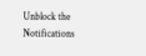Unblock the Notifications